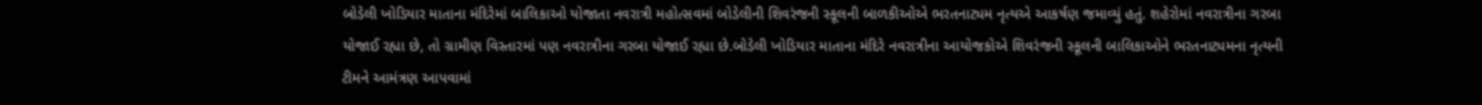બોડેલી ખોડિયાર માતાના મંદિરેમાં બાલિકાઓ યોજાતા નવરાત્રી મહોત્સવમાં બોડેલીની શિવરંજની સ્કૂલની બાળકીઓએ ભરતનાટ્યમ નૃત્યએ આકર્ષણ જમાવ્યું હતું. શહેરોમાં નવરાત્રીના ગરબા યોજાઈ રહ્યા છે, તો ગ્રામીણ વિસ્તારમાં પણ નવરાત્રીના ગરબા યોજાઈ રહ્યા છે.બોડેલી ખોડિયાર માતાના મંદિરે નવરાત્રીના આયોજકોએ શિવરંજની સ્કૂલની બાલિકાઓને ભરતનાટ્યમના નૃત્યની ટીમને આમંત્રણ આપવામાં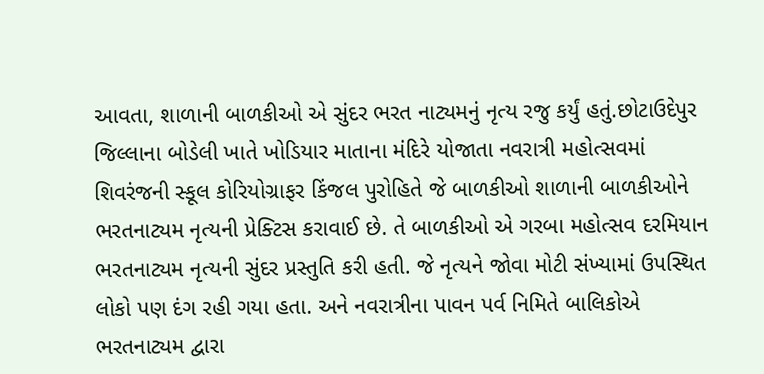આવતા, શાળાની બાળકીઓ એ સુંદર ભરત નાટ્યમનું નૃત્ય રજુ કર્યું હતું.છોટાઉદેપુર જિલ્લાના બોડેલી ખાતે ખોડિયાર માતાના મંદિરે યોજાતા નવરાત્રી મહોત્સવમાં શિવરંજની સ્કૂલ કોરિયોગ્રાફર કિંજલ પુરોહિતે જે બાળકીઓ શાળાની બાળકીઓને ભરતનાટ્યમ નૃત્યની પ્રેક્ટિસ કરાવાઈ છે. તે બાળકીઓ એ ગરબા મહોત્સવ દરમિયાન ભરતનાટ્યમ નૃત્યની સુંદર પ્રસ્તુતિ કરી હતી. જે નૃત્યને જોવા મોટી સંખ્યામાં ઉપસ્થિત લોકો પણ દંગ રહી ગયા હતા. અને નવરાત્રીના પાવન પર્વ નિમિતે બાલિકોએ ભરતનાટ્યમ દ્વારા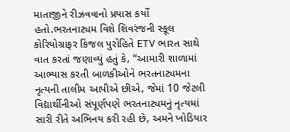માતાજીને રીઝવવાનો પ્રયાસ કર્યો હતો.ભરતનાટ્યમ વિશે શિવરંજની સ્કૂલ કોરિયોગ્રાફર કિંજલ પુરોહિતે ETV ભારત સાથે વાત કરતાં જણાવ્યું હતું કે, “આમારી શાળામાં આભ્યાસ કરતી બાળકીઓને ભરતનાટ્યમના નૃત્યની તાલીમ આપીએ છીએ, જેમાં 10 જેટલી વિદ્યાર્થીનીઓ સંપૂર્ણપણે ભરતનાટ્યમનું નૃત્યમાં સારી રીતે અભિનય કરી રહી છે, અમને ખોડિયાર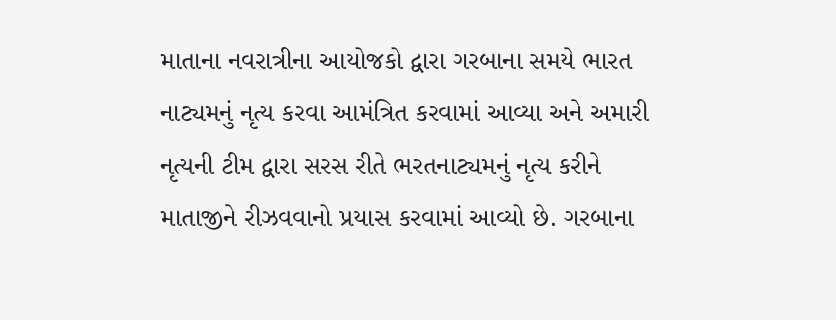માતાના નવરાત્રીના આયોજકો દ્વારા ગરબાના સમયે ભારત નાટ્યમનું નૃત્ય કરવા આમંત્રિત કરવામાં આવ્યા અને અમારી નૃત્યની ટીમ દ્વારા સરસ રીતે ભરતનાટ્યમનું નૃત્ય કરીને માતાજીને રીઝવવાનો પ્રયાસ કરવામાં આવ્યો છે. ગરબાના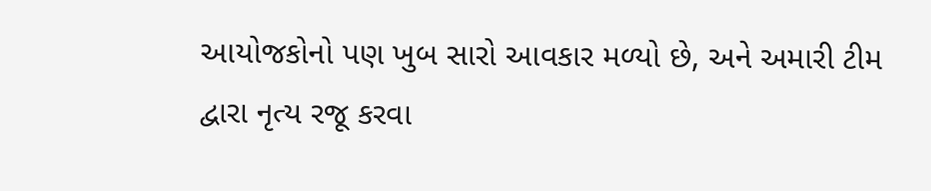આયોજકોનો પણ ખુબ સારો આવકાર મળ્યો છે, અને અમારી ટીમ દ્વારા નૃત્ય રજૂ કરવા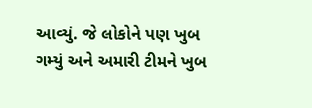આવ્યું. જે લોકોને પણ ખુબ ગમ્યું અને અમારી ટીમને ખુબ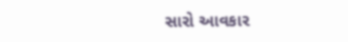સારો આવકાર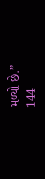મળ્યો છે.”
144